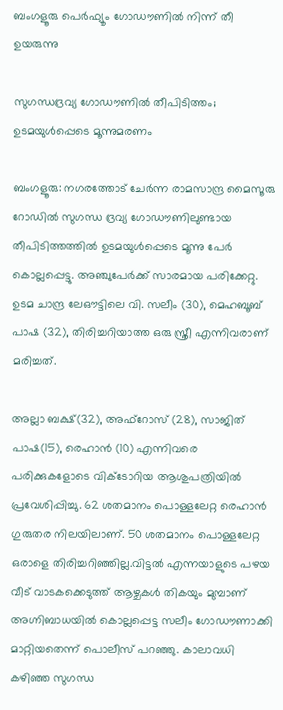ബംഗളൂരു പെർഫ്യൂം ഗോഡൗണിൽ നിന്ന് തീ ഉയരുന്നു

സുഗന്ധദ്രവ്യ ഗോഡൗണിൽ തീപിടിത്തം; ഉടമയുൾപ്പെടെ മൂന്നുമരണം

ബംഗളൂരു: നഗരത്തോട് ചേർന്ന രാമസാന്ദ്ര മൈസൂരു റോഡിൽ സുഗന്ധ ദ്രവ്യ ഗോഡൗണിലുണ്ടായ തീപിടിത്തത്തിൽ ഉടമയുൾപ്പെടെ മൂന്നു പേർ കൊല്ലപ്പെട്ടു. അഞ്ചുപേർക്ക് സാരമായ പരിക്കേറ്റു. ഉടമ ചാന്ദ്ര ലേഔട്ടിലെ വി. സലീം (30), മെഹബൂബ് പാഷ (32), തിരിച്ചറിയാത്ത ഒരു സ്ത്രീ എന്നിവരാണ് മരിച്ചത്.

അല്ലാ ബക്ഷ്(32), അഫ്റോസ് (28), സാജിത് പാഷ(15), രെഹാൻ (10) എന്നിവരെ പരിക്കുകളോടെ വിക്ടോറിയ ആശുപത്രിയിൽ പ്രവേശിപ്പിച്ചു. 62 ശതമാനം പൊള്ളലേറ്റ രെഹാൻ ഗുരുതര നിലയിലാണ്. 50 ശതമാനം പൊള്ളലേറ്റ ഒരാളെ തിരിച്ചറിഞ്ഞില്ല.വിട്ടൽ എന്നയാളുടെ പഴയ വീട് വാടകക്കെടുത്ത് ആഴ്ചകൾ തികയും മുമ്പാണ് അഗ്നിബാധയിൽ കൊല്ലപ്പെട്ട സലീം ഗോഡൗണാക്കി മാറ്റിയതെന്ന് പൊലീസ് പറഞ്ഞു. കാലാവധി കഴിഞ്ഞ സുഗന്ധ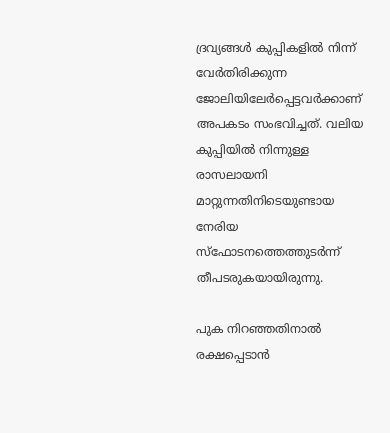ദ്രവ്യങ്ങൾ കുപ്പികളിൽ നിന്ന് വേർതിരിക്കുന്ന ജോലിയിലേർപ്പെട്ടവർക്കാണ് അപകടം സംഭവിച്ചത്. വലിയ കുപ്പിയിൽ നിന്നുള്ള രാസലായനി മാറ്റുന്നതിനിടെയുണ്ടായ നേരിയ സ്ഫോടനത്തെത്തുടർന്ന് തീപടരുകയായിരുന്നു.

പുക നിറഞ്ഞതിനാൽ രക്ഷപ്പെടാൻ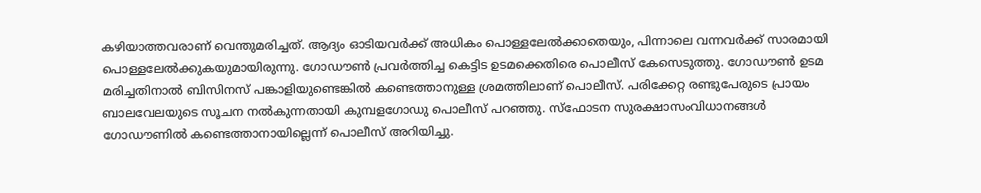കഴിയാത്തവരാണ് വെന്തുമരിച്ചത്. ആദ്യം ഓടിയവർക്ക് അധികം പൊള്ളലേൽക്കാതെയും, പിന്നാലെ വന്നവർക്ക് സാരമായി പൊള്ളലേൽക്കുകയുമായിരുന്നു. ഗോഡൗൺ പ്രവർത്തിച്ച കെട്ടിട ഉടമക്കെതിരെ പൊലീസ് കേസെടുത്തു. ഗോഡൗൺ ഉടമ മരിച്ചതിനാൽ ബിസിനസ് പങ്കാളിയുണ്ടെങ്കിൽ കണ്ടെത്താനുള്ള ശ്രമത്തിലാണ് പൊലീസ്. പരിക്കേറ്റ രണ്ടുപേരുടെ പ്രായം ബാലവേലയുടെ സൂചന നൽകുന്നതായി കുമ്പളഗോഡു പൊലീസ് പറഞ്ഞു. സ്ഫോടന സുരക്ഷാസംവിധാനങ്ങൾ ഗോഡൗണിൽ കണ്ടെത്താനായില്ലെന്ന് പൊലീസ് അറിയിച്ചു.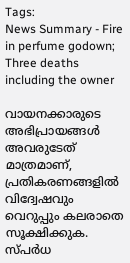Tags:
News Summary - Fire in perfume godown; Three deaths including the owner

വായനക്കാരുടെ അഭിപ്രായങ്ങള്‍ അവരുടേത് മാത്രമാണ്, പ്രതികരണങ്ങളിൽ വിദ്വേഷവും വെറുപ്പും കലരാതെ സൂക്ഷിക്കുക. സ്പർധ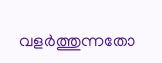വളർത്തുന്നതോ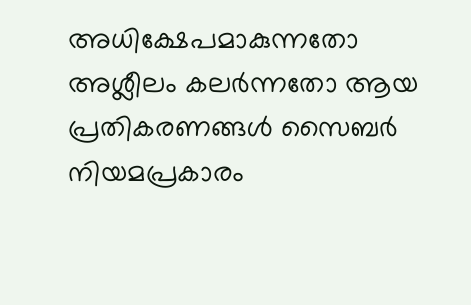അധിക്ഷേപമാകുന്നതോ അശ്ലീലം കലർന്നതോ ആയ പ്രതികരണങ്ങൾ സൈബർ നിയമപ്രകാരം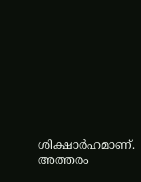ശിക്ഷാർഹമാണ്. അത്തരം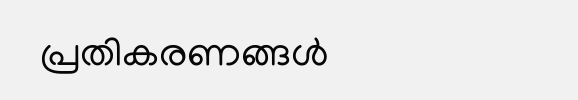പ്രതികരണങ്ങൾ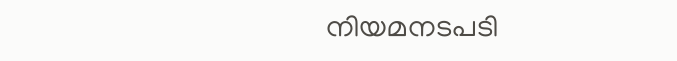നിയമനടപടി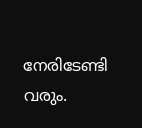നേരിടേണ്ടി വരും.